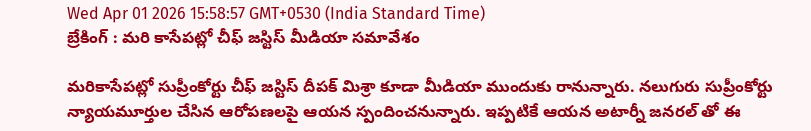Wed Apr 01 2026 15:58:57 GMT+0530 (India Standard Time)
బ్రేకింగ్ : మరి కాసేపట్లో చీఫ్ జస్టిస్ మీడియా సమావేశం

మరికాసేపట్లో సుప్రీంకోర్టు చీఫ్ జస్టిస్ దీపక్ మిశ్రా కూడా మీడియా ముందుకు రానున్నారు. నలుగురు సుప్రీంకోర్టు న్యాయమూర్తుల చేసిన ఆరోపణలపై ఆయన స్పందించనున్నారు. ఇప్పటికే ఆయన అటార్నీ జనరల్ తో ఈ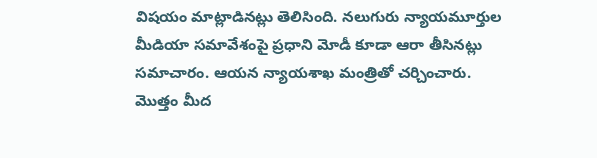విషయం మాట్లాడినట్లు తెలిసింది. నలుగురు న్యాయమూర్తుల మీడియా సమావేశంపై ప్రధాని మోడీ కూడా ఆరా తీసినట్లు సమాచారం. ఆయన న్యాయశాఖ మంత్రితో చర్చించారు. మొత్తం మీద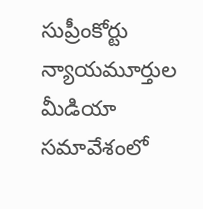సుప్రీంకోర్టు న్యాయమూర్తుల మీడియా సమావేశంలో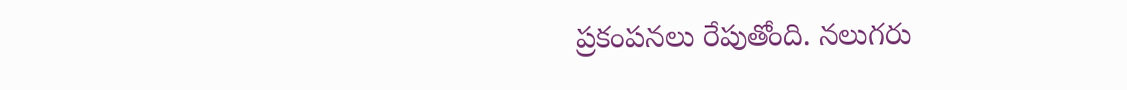ప్రకంపనలు రేపుతోంది. నలుగరు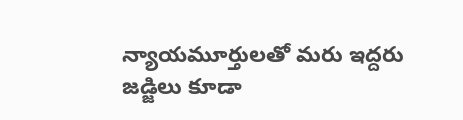న్యాయమూర్తులతో మరు ఇద్దరు జడ్జిలు కూడా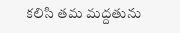కలిసి తమ మద్దతును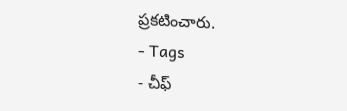ప్రకటించారు.
- Tags
- చీఫ్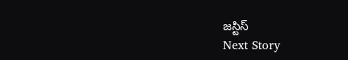జస్టిస్
Next Story